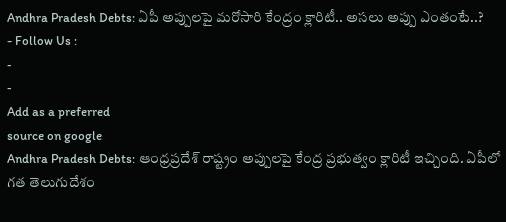Andhra Pradesh Debts: ఏపీ అప్పులపై మరోసారి కేంద్రం క్లారిటీ.. అసలు అప్పు ఎంతంటే..?
- Follow Us :
-
-
Add as a preferred
source on google
Andhra Pradesh Debts: ఆంధ్రప్రదేశ్ రాష్ట్రం అప్పులపై కేంద్ర ప్రభుత్వం క్లారిటీ ఇచ్చింది. ఏపీలో గత తెలుగుదేశం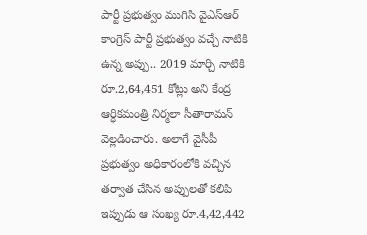పార్టీ ప్రభుత్వం ముగిసి వైఎస్ఆర్ కాంగ్రెస్ పార్టీ ప్రభుత్వం వచ్చే నాటికి ఉన్న అప్పు.. 2019 మార్చి నాటికి రూ.2,64,451 కోట్లు అని కేంద్ర ఆర్ధికమంత్రి నిర్మలా సీతారామన్ వెల్లడించారు. అలాగే వైసీపీ ప్రభుత్వం అధికారంలోకి వచ్చిన తర్వాత చేసిన అప్పులతో కలిపి ఇప్పుడు ఆ సంఖ్య రూ.4,42,442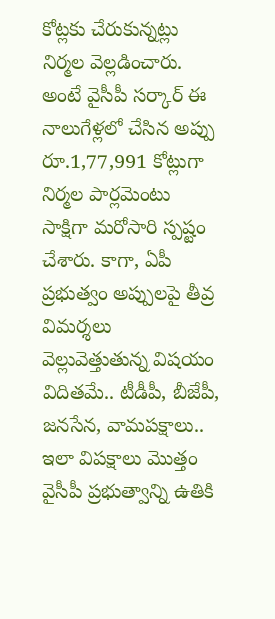కోట్లకు చేరుకున్నట్లు నిర్మల వెల్లడించారు. అంటే వైసీపీ సర్కార్ ఈ నాలుగేళ్లలో చేసిన అప్పు రూ.1,77,991 కోట్లుగా నిర్మల పార్లమెంటు సాక్షిగా మరోసారి స్పష్టం చేశారు. కాగా, ఏపీ ప్రభుత్వం అప్పులపై తీవ్ర విమర్శలు వెల్లువెత్తుతున్న విషయం విదితమే.. టీడీపీ, బీజేపీ, జనసేన, వామపక్షాలు.. ఇలా విపక్షాలు మొత్తం వైసీపీ ప్రభుత్వాన్ని ఉతికి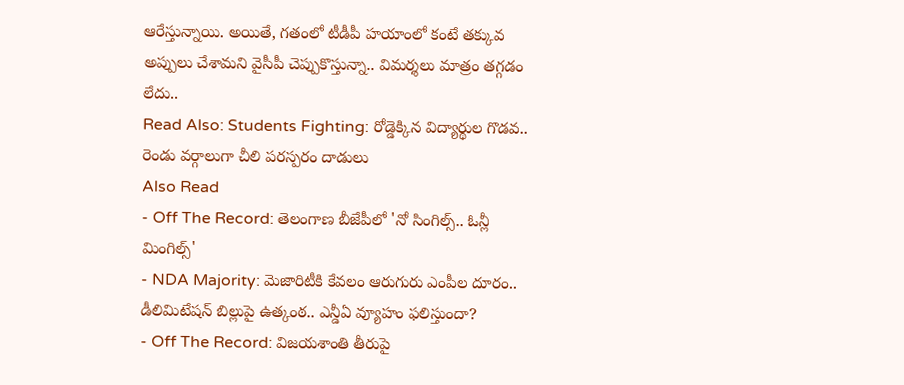ఆరేస్తున్నాయి. అయితే, గతంలో టీడీపీ హయాంలో కంటే తక్కువ అప్పులు చేశామని వైసీపీ చెప్పుకొస్తున్నా.. విమర్శలు మాత్రం తగ్గడం లేదు..
Read Also: Students Fighting: రోడ్డెక్కిన విద్యార్థుల గొడవ.. రెండు వర్గాలుగా చీలి పరస్పరం దాడులు
Also Read
- Off The Record: తెలంగాణ బీజేపీలో 'నో సింగిల్స్.. ఓన్లీ మింగిల్స్'
- NDA Majority: మెజారిటీకి కేవలం ఆరుగురు ఎంపీల దూరం.. డీలిమిటేషన్ బిల్లుపై ఉత్కంఠ.. ఎన్డీఏ వ్యూహం ఫలిస్తుందా?
- Off The Record: విజయశాంతి తీరుపై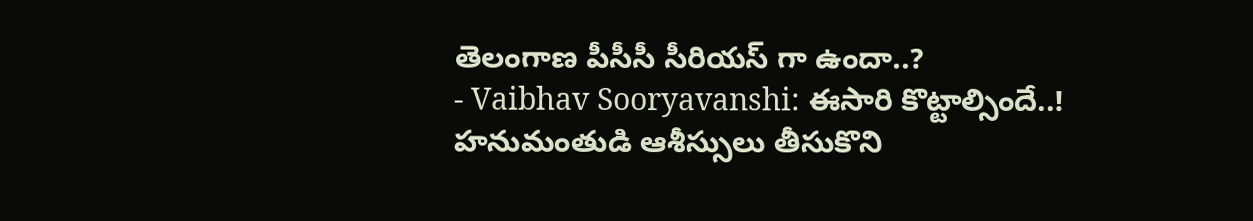తెలంగాణ పీసీసీ సీరియస్ గా ఉందా..?
- Vaibhav Sooryavanshi: ఈసారి కొట్టాల్సిందే..! హనుమంతుడి ఆశీస్సులు తీసుకొని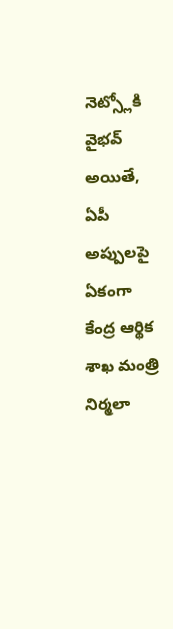నెట్స్లోకి వైభవ్
అయితే, ఏపీ అప్పులపై ఏకంగా కేంద్ర ఆర్థిక శాఖ మంత్రి నిర్మలా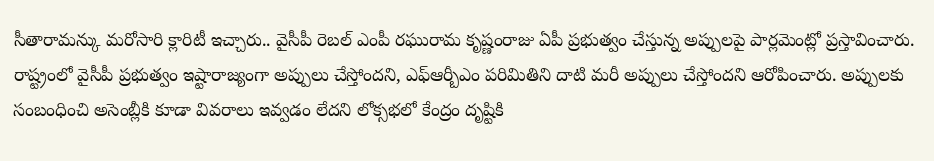సీతారామన్కు మరోసారి క్లారిటీ ఇచ్చారు.. వైసీపీ రెబల్ ఎంపీ రఘురామ కృష్ణంరాజు ఏపీ ప్రభుత్వం చేస్తున్న అప్పులపై పార్లమెంట్లో ప్రస్తావించారు. రాష్ట్రంలో వైసీపీ ప్రభుత్వం ఇష్టారాజ్యంగా అప్పులు చేస్తోందని, ఎఫ్ఆర్బీఎం పరిమితిని దాటి మరీ అప్పులు చేస్తోందని ఆరోపించారు. అప్పులకు సంబంధించి అసెంబ్లీకి కూడా వివరాలు ఇవ్వడం లేదని లోక్సభలో కేంద్రం దృష్టికి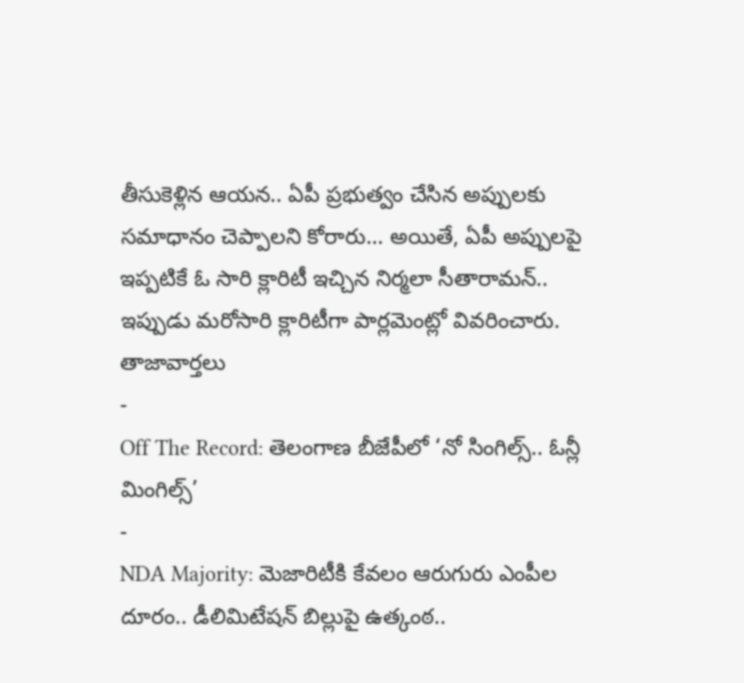తీసుకెళ్లిన ఆయన.. ఏపీ ప్రభుత్వం చేసిన అప్పులకు సమాధానం చెప్పాలని కోరారు… అయితే, ఏపీ అప్పులపై ఇప్పటికే ఓ సారి క్లారిటీ ఇచ్చిన నిర్మలా సీతారామన్.. ఇప్పుడు మరోసారి క్లారిటీగా పార్లమెంట్లో వివరించారు.
తాజావార్తలు
-
Off The Record: తెలంగాణ బీజేపీలో ‘నో సింగిల్స్.. ఓన్లీ మింగిల్స్’
-
NDA Majority: మెజారిటీకి కేవలం ఆరుగురు ఎంపీల దూరం.. డీలిమిటేషన్ బిల్లుపై ఉత్కంఠ..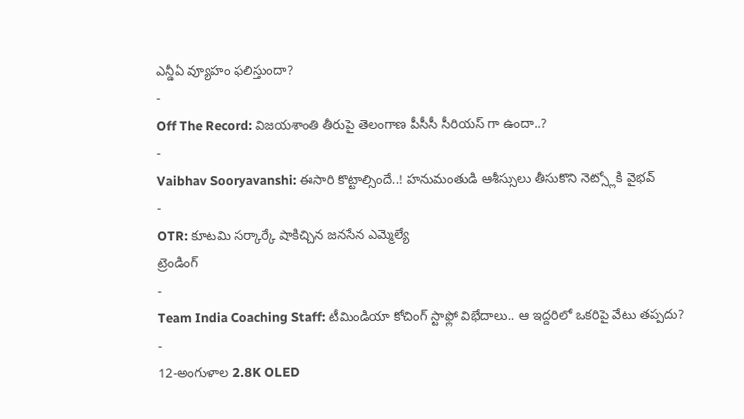ఎన్డీఏ వ్యూహం ఫలిస్తుందా?
-
Off The Record: విజయశాంతి తీరుపై తెలంగాణ పీసీసీ సీరియస్ గా ఉందా..?
-
Vaibhav Sooryavanshi: ఈసారి కొట్టాల్సిందే..! హనుమంతుడి ఆశీస్సులు తీసుకొని నెట్స్లోకి వైభవ్
-
OTR: కూటమి సర్కార్కే షాకిచ్చిన జనసేన ఎమ్మెల్యే
ట్రెండింగ్
-
Team India Coaching Staff: టీమిండియా కోచింగ్ స్టాఫ్లో విభేదాలు.. ఆ ఇద్దరిలో ఒకరిపై వేటు తప్పదు?
-
12-అంగుళాల 2.8K OLED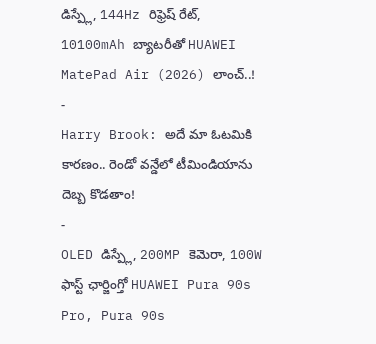డిస్ప్లే, 144Hz రిఫ్రెష్ రేట్, 10100mAh బ్యాటరీతో HUAWEI MatePad Air (2026) లాంచ్..!
-
Harry Brook: అదే మా ఓటమికి కారణం.. రెండో వన్డేలో టీమిండియాను దెబ్బ కొడతాం!
-
OLED డిస్ప్లే, 200MP కెమెరా, 100W ఫాస్ట్ ఛార్జింగ్తో HUAWEI Pura 90s Pro, Pura 90s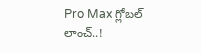Pro Max గ్లోబల్ లాంచ్..!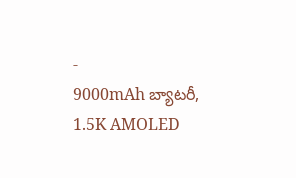-
9000mAh బ్యాటరీ, 1.5K AMOLED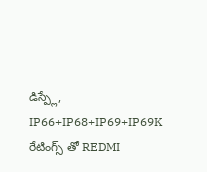డిస్ప్లే, IP66+IP68+IP69+IP69K రేటింగ్స్ తో REDMI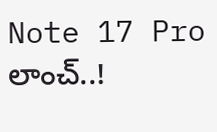Note 17 Pro లాంచ్..!